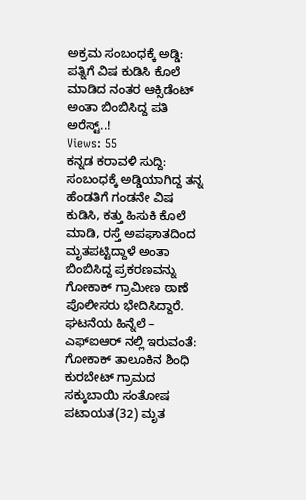ಅಕ್ರಮ ಸಂಬಂಧಕ್ಕೆ ಅಡ್ಡಿ: ಪತ್ನಿಗೆ ವಿಷ ಕುಡಿಸಿ ಕೊಲೆ ಮಾಡಿದ ನಂತರ ಆಕ್ಸಿಡೆಂಟ್ ಅಂತಾ ಬಿಂಬಿಸಿದ್ದ ಪತಿ ಅರೆಸ್ಟ್..!
Views: 55
ಕನ್ನಡ ಕರಾವಳಿ ಸುದ್ದಿ: ಸಂಬಂಧಕ್ಕೆ ಅಡ್ಡಿಯಾಗಿದ್ದ ತನ್ನ ಹೆಂಡತಿಗೆ ಗಂಡನೇ ವಿಷ ಕುಡಿಸಿ, ಕತ್ತು ಹಿಸುಕಿ ಕೊಲೆ ಮಾಡಿ, ರಸ್ತೆ ಅಪಘಾತದಿಂದ ಮೃತಪಟ್ಟಿದ್ದಾಳೆ ಅಂತಾ ಬಿಂಬಿಸಿದ್ದ ಪ್ರಕರಣವನ್ನು ಗೋಕಾಕ್ ಗ್ರಾಮೀಣ ಠಾಣೆ ಪೊಲೀಸರು ಭೇದಿಸಿದ್ದಾರೆ.
ಘಟನೆಯ ಹಿನ್ನೆಲೆ – ಎಫ್ಐಆರ್ ನಲ್ಲಿ ಇರುವಂತೆ: ಗೋಕಾಕ್ ತಾಲೂಕಿನ ಶಿಂಧಿ ಕುರಬೇಟ್ ಗ್ರಾಮದ ಸಕ್ಕುಬಾಯಿ ಸಂತೋಷ ಪಟಾಯತ(32) ಮೃತ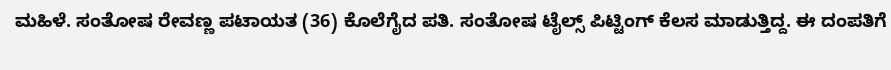ಮಹಿಳೆ. ಸಂತೋಷ ರೇವಣ್ಣ ಪಟಾಯತ (36) ಕೊಲೆಗೈದ ಪತಿ. ಸಂತೋಷ ಟೈಲ್ಸ್ ಪಿಟ್ಟಿಂಗ್ ಕೆಲಸ ಮಾಡುತ್ತಿದ್ದ. ಈ ದಂಪತಿಗೆ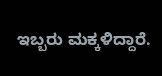ಇಬ್ಬರು ಮಕ್ಕಳಿದ್ದಾರೆ.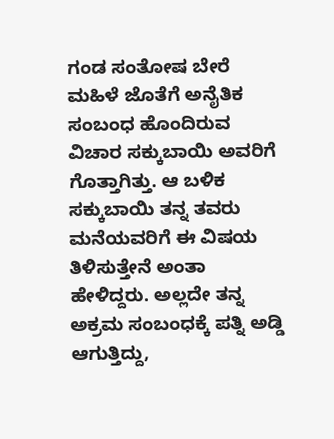ಗಂಡ ಸಂತೋಷ ಬೇರೆ ಮಹಿಳೆ ಜೊತೆಗೆ ಅನೈತಿಕ ಸಂಬಂಧ ಹೊಂದಿರುವ ವಿಚಾರ ಸಕ್ಕುಬಾಯಿ ಅವರಿಗೆ ಗೊತ್ತಾಗಿತ್ತು. ಆ ಬಳಿಕ ಸಕ್ಕುಬಾಯಿ ತನ್ನ ತವರು ಮನೆಯವರಿಗೆ ಈ ವಿಷಯ ತಿಳಿಸುತ್ತೇನೆ ಅಂತಾ ಹೇಳಿದ್ದರು. ಅಲ್ಲದೇ ತನ್ನ ಅಕ್ರಮ ಸಂಬಂಧಕ್ಕೆ ಪತ್ನಿ ಅಡ್ಡಿ ಆಗುತ್ತಿದ್ದು,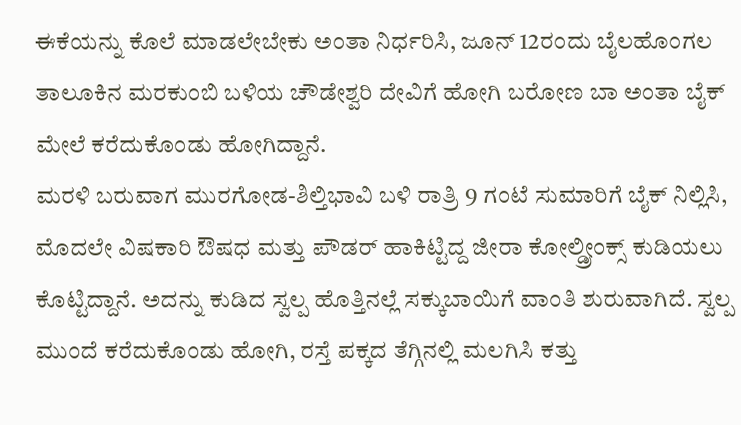ಈಕೆಯನ್ನು ಕೊಲೆ ಮಾಡಲೇಬೇಕು ಅಂತಾ ನಿರ್ಧರಿಸಿ, ಜೂನ್ 12ರಂದು ಬೈಲಹೊಂಗಲ ತಾಲೂಕಿನ ಮರಕುಂಬಿ ಬಳಿಯ ಚೌಡೇಶ್ವರಿ ದೇವಿಗೆ ಹೋಗಿ ಬರೋಣ ಬಾ ಅಂತಾ ಬೈಕ್ ಮೇಲೆ ಕರೆದುಕೊಂಡು ಹೋಗಿದ್ದಾನೆ.
ಮರಳಿ ಬರುವಾಗ ಮುರಗೋಡ-ಶಿಲ್ತಿಭಾವಿ ಬಳಿ ರಾತ್ರಿ 9 ಗಂಟೆ ಸುಮಾರಿಗೆ ಬೈಕ್ ನಿಲ್ಲಿಸಿ, ಮೊದಲೇ ವಿಷಕಾರಿ ಔಷಧ ಮತ್ತು ಪೌಡರ್ ಹಾಕಿಟ್ಟಿದ್ದ ಜೀರಾ ಕೋಲ್ಡ್ರೀಂಕ್ಸ್ ಕುಡಿಯಲು ಕೊಟ್ಟಿದ್ದಾನೆ. ಅದನ್ನು ಕುಡಿದ ಸ್ವಲ್ಪ ಹೊತ್ತಿನಲ್ಲೆ ಸಕ್ಕುಬಾಯಿಗೆ ವಾಂತಿ ಶುರುವಾಗಿದೆ. ಸ್ವಲ್ಪ ಮುಂದೆ ಕರೆದುಕೊಂಡು ಹೋಗಿ, ರಸ್ತೆ ಪಕ್ಕದ ತೆಗ್ಗಿನಲ್ಲಿ ಮಲಗಿಸಿ ಕತ್ತು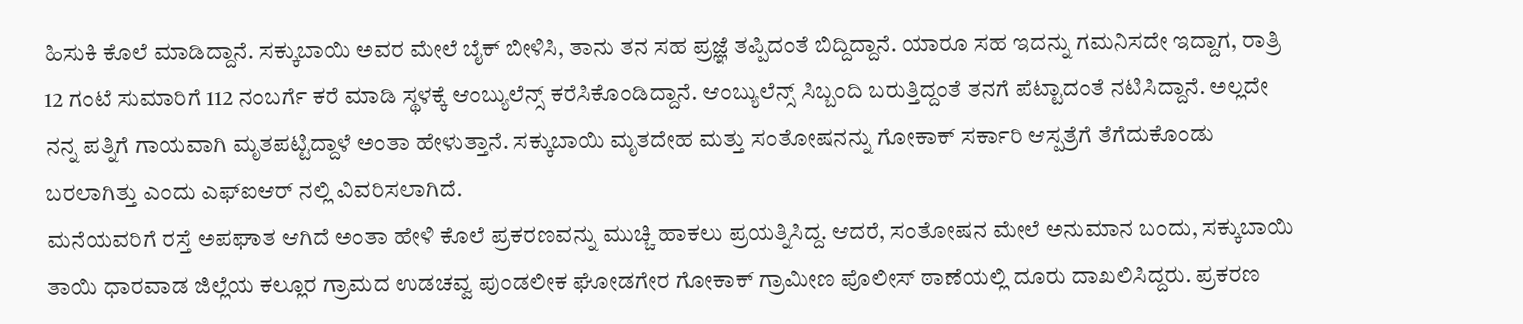ಹಿಸುಕಿ ಕೊಲೆ ಮಾಡಿದ್ದಾನೆ. ಸಕ್ಕುಬಾಯಿ ಅವರ ಮೇಲೆ ಬೈಕ್ ಬೀಳಿಸಿ, ತಾನು ತನ ಸಹ ಪ್ರಜ್ಞೆ ತಪ್ಪಿದಂತೆ ಬಿದ್ದಿದ್ದಾನೆ. ಯಾರೂ ಸಹ ಇದನ್ನು ಗಮನಿಸದೇ ಇದ್ದಾಗ, ರಾತ್ರಿ 12 ಗಂಟೆ ಸುಮಾರಿಗೆ 112 ನಂಬರ್ಗೆ ಕರೆ ಮಾಡಿ ಸ್ಥಳಕ್ಕೆ ಆಂಬ್ಯುಲೆನ್ಸ್ ಕರೆಸಿಕೊಂಡಿದ್ದಾನೆ. ಆಂಬ್ಯುಲೆನ್ಸ್ ಸಿಬ್ಬಂದಿ ಬರುತ್ತಿದ್ದಂತೆ ತನಗೆ ಪೆಟ್ಟಾದಂತೆ ನಟಿಸಿದ್ದಾನೆ. ಅಲ್ಲದೇ ನನ್ನ ಪತ್ನಿಗೆ ಗಾಯವಾಗಿ ಮೃತಪಟ್ಟಿದ್ದಾಳೆ ಅಂತಾ ಹೇಳುತ್ತಾನೆ. ಸಕ್ಕುಬಾಯಿ ಮೃತದೇಹ ಮತ್ತು ಸಂತೋಷನನ್ನು ಗೋಕಾಕ್ ಸರ್ಕಾರಿ ಆಸ್ಪತ್ರೆಗೆ ತೆಗೆದುಕೊಂಡು ಬರಲಾಗಿತ್ತು ಎಂದು ಎಫ್ಐಆರ್ ನಲ್ಲಿ ವಿವರಿಸಲಾಗಿದೆ.
ಮನೆಯವರಿಗೆ ರಸ್ತೆ ಅಪಘಾತ ಆಗಿದೆ ಅಂತಾ ಹೇಳಿ ಕೊಲೆ ಪ್ರಕರಣವನ್ನು ಮುಚ್ಚಿ ಹಾಕಲು ಪ್ರಯತ್ನಿಸಿದ್ದ. ಆದರೆ, ಸಂತೋಷನ ಮೇಲೆ ಅನುಮಾನ ಬಂದು, ಸಕ್ಕುಬಾಯಿ ತಾಯಿ ಧಾರವಾಡ ಜಿಲ್ಲೆಯ ಕಲ್ಲೂರ ಗ್ರಾಮದ ಉಡಚವ್ವ ಪುಂಡಲೀಕ ಘೋಡಗೇರ ಗೋಕಾಕ್ ಗ್ರಾಮೀಣ ಪೊಲೀಸ್ ಠಾಣೆಯಲ್ಲಿ ದೂರು ದಾಖಲಿಸಿದ್ದರು. ಪ್ರಕರಣ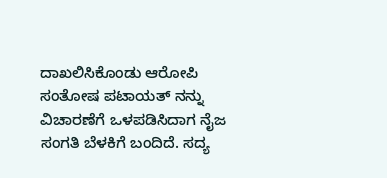ದಾಖಲಿಸಿಕೊಂಡು ಆರೋಪಿ ಸಂತೋಷ ಪಟಾಯತ್ ನನ್ನು ವಿಚಾರಣೆಗೆ ಒಳಪಡಿಸಿದಾಗ ನೈಜ ಸಂಗತಿ ಬೆಳಕಿಗೆ ಬಂದಿದೆ. ಸದ್ಯ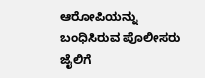ಆರೋಪಿಯನ್ನು ಬಂಧಿಸಿರುವ ಪೊಲೀಸರು ಜೈಲಿಗೆ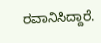ರವಾನಿಸಿದ್ದಾರೆ.